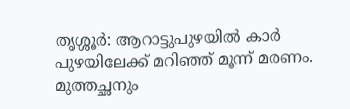തൃശ്ശൂര്‍: ആറാട്ടുപുഴയില്‍ കാര്‍ പുഴയിലേക്ക് മറിഞ്ഞ് മൂന്ന് മരണം. മുത്തച്ഛനും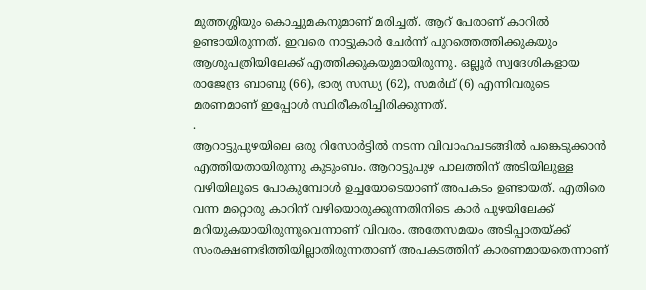മുത്തശ്ശിയും കൊച്ചുമകനുമാണ് മരിച്ചത്. ആറ് പേരാണ് കാറില്‍ ഉണ്ടായിരുന്നത്. ഇവരെ നാട്ടുകാര്‍ ചേര്‍ന്ന് പുറത്തെത്തിക്കുകയും ആശുപത്രിയിലേക്ക് എത്തിക്കുകയുമായിരുന്നു. ഒല്ലൂര്‍ സ്വദേശികളായ രാജേന്ദ്ര ബാബു (66), ഭാര്യ സന്ധ്യ (62), സമര്‍ഥ് (6) എന്നിവരുടെ മരണമാണ് ഇപ്പോള്‍ സ്ഥിരീകരിച്ചിരിക്കുന്നത്.
.
ആറാട്ടുപുഴയിലെ ഒരു റിസോര്‍ട്ടില്‍ നടന്ന വിവാഹചടങ്ങില്‍ പങ്കെടുക്കാന്‍ എത്തിയതായിരുന്നു കുടുംബം. ആറാട്ടുപുഴ പാലത്തിന് അടിയിലുള്ള വഴിയിലൂടെ പോകുമ്പോള്‍ ഉച്ചയോടെയാണ് അപകടം ഉണ്ടായത്. എതിരെ വന്ന മറ്റൊരു കാറിന് വഴിയൊരുക്കുന്നതിനിടെ കാര്‍ പുഴയിലേക്ക് മറിയുകയായിരുന്നുവെന്നാണ് വിവരം. അതേസമയം അടിപ്പാതയ്ക്ക് സംരക്ഷണഭിത്തിയില്ലാതിരുന്നതാണ് അപകടത്തിന് കാരണമായതെന്നാണ്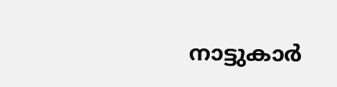നാട്ടുകാര്‍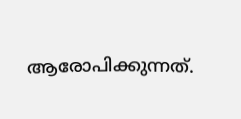ആരോപിക്കുന്നത്.